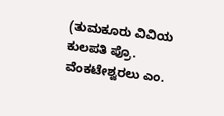(ತುಮಕೂರು ವಿವಿಯ ಕುಲಪತಿ ಪ್ರೊ. ವೆಂಕಟೇಶ್ವರಲು ಎಂ.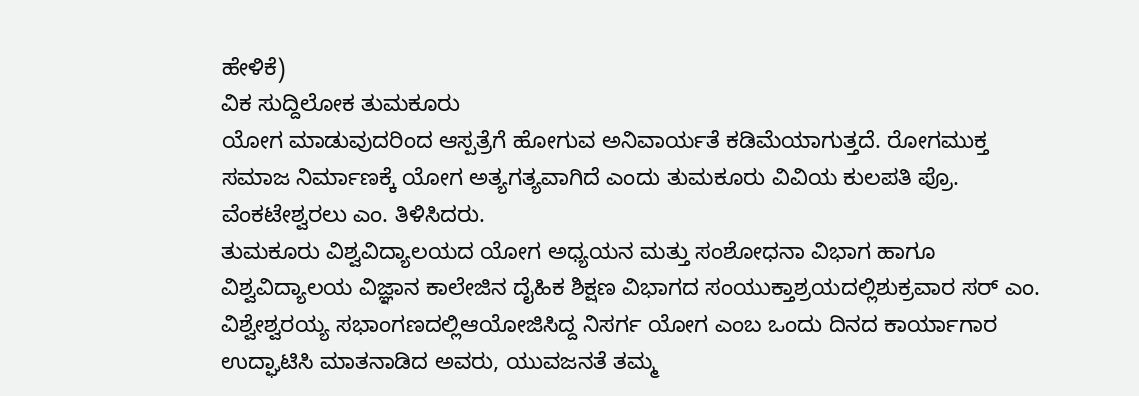ಹೇಳಿಕೆ)
ವಿಕ ಸುದ್ದಿಲೋಕ ತುಮಕೂರು
ಯೋಗ ಮಾಡುವುದರಿಂದ ಆಸ್ಪತ್ರೆಗೆ ಹೋಗುವ ಅನಿವಾರ್ಯತೆ ಕಡಿಮೆಯಾಗುತ್ತದೆ. ರೋಗಮುಕ್ತ ಸಮಾಜ ನಿರ್ಮಾಣಕ್ಕೆ ಯೋಗ ಅತ್ಯಗತ್ಯವಾಗಿದೆ ಎಂದು ತುಮಕೂರು ವಿವಿಯ ಕುಲಪತಿ ಪ್ರೊ. ವೆಂಕಟೇಶ್ವರಲು ಎಂ. ತಿಳಿಸಿದರು.
ತುಮಕೂರು ವಿಶ್ವವಿದ್ಯಾಲಯದ ಯೋಗ ಅಧ್ಯಯನ ಮತ್ತು ಸಂಶೋಧನಾ ವಿಭಾಗ ಹಾಗೂ ವಿಶ್ವವಿದ್ಯಾಲಯ ವಿಜ್ಞಾನ ಕಾಲೇಜಿನ ದೈಹಿಕ ಶಿಕ್ಷಣ ವಿಭಾಗದ ಸಂಯುಕ್ತಾಶ್ರಯದಲ್ಲಿಶುಕ್ರವಾರ ಸರ್ ಎಂ. ವಿಶ್ವೇಶ್ವರಯ್ಯ ಸಭಾಂಗಣದಲ್ಲಿಆಯೋಜಿಸಿದ್ದ ನಿಸರ್ಗ ಯೋಗ ಎಂಬ ಒಂದು ದಿನದ ಕಾರ್ಯಾಗಾರ ಉದ್ಘಾಟಿಸಿ ಮಾತನಾಡಿದ ಅವರು, ಯುವಜನತೆ ತಮ್ಮ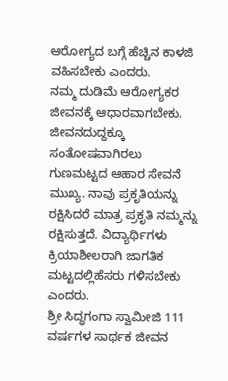ಆರೋಗ್ಯದ ಬಗ್ಗೆ ಹೆಚ್ಚಿನ ಕಾಳಜಿ ವಹಿಸಬೇಕು ಎಂದರು.
ನಮ್ಮ ದುಡಿಮೆ ಆರೋಗ್ಯಕರ ಜೀವನಕ್ಕೆ ಆಧಾರವಾಗಬೇಕು. ಜೀವನದುದ್ದಕ್ಕೂ ಸಂತೋಷವಾಗಿರಲು ಗುಣಮಟ್ಟದ ಆಹಾರ ಸೇವನೆ ಮುಖ್ಯ. ನಾವು ಪ್ರಕೃತಿಯನ್ನು ರಕ್ಷಿಸಿದರೆ ಮಾತ್ರ ಪ್ರಕೃತಿ ನಮ್ಮನ್ನು ರಕ್ಷಿಸುತ್ತದೆ. ವಿದ್ಯಾರ್ಥಿಗಳು ಕ್ರಿಯಾಶೀಲರಾಗಿ ಜಾಗತಿಕ ಮಟ್ಟದಲ್ಲಿಹೆಸರು ಗಳಿಸಬೇಕು ಎಂದರು.
ಶ್ರೀ ಸಿದ್ಧಗಂಗಾ ಸ್ವಾಮೀಜಿ 111 ವರ್ಷಗಳ ಸಾರ್ಥಕ ಜೀವನ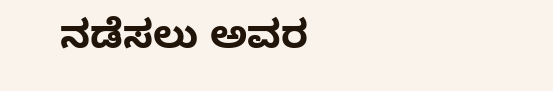ನಡೆಸಲು ಅವರ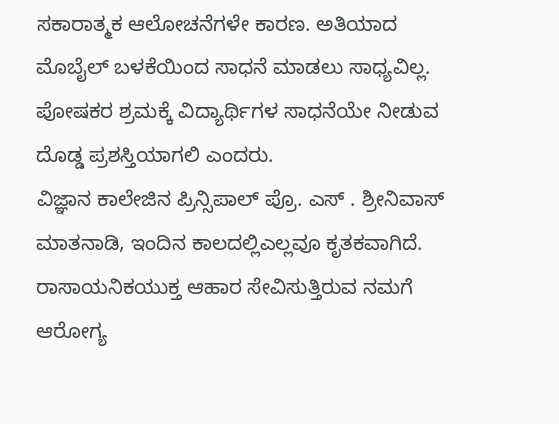ಸಕಾರಾತ್ಮಕ ಆಲೋಚನೆಗಳೇ ಕಾರಣ. ಅತಿಯಾದ ಮೊಬೈಲ್ ಬಳಕೆಯಿಂದ ಸಾಧನೆ ಮಾಡಲು ಸಾಧ್ಯವಿಲ್ಲ. ಪೋಷಕರ ಶ್ರಮಕ್ಕೆ ವಿದ್ಯಾರ್ಥಿಗಳ ಸಾಧನೆಯೇ ನೀಡುವ ದೊಡ್ಡ ಪ್ರಶಸ್ತಿಯಾಗಲಿ ಎಂದರು.
ವಿಜ್ಞಾನ ಕಾಲೇಜಿನ ಪ್ರಿನ್ಸಿಪಾಲ್ ಪ್ರೊ. ಎಸ್ . ಶ್ರೀನಿವಾಸ್ ಮಾತನಾಡಿ, ಇಂದಿನ ಕಾಲದಲ್ಲಿಎಲ್ಲವೂ ಕೃತಕವಾಗಿದೆ. ರಾಸಾಯನಿಕಯುಕ್ತ ಆಹಾರ ಸೇವಿಸುತ್ತಿರುವ ನಮಗೆ ಆರೋಗ್ಯ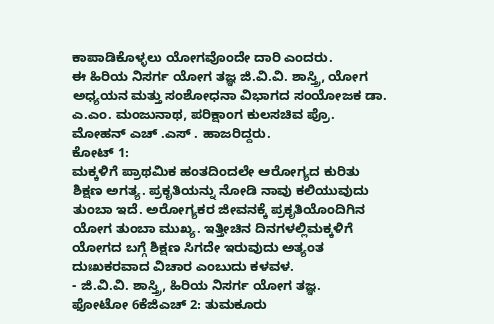ಕಾಪಾಡಿಕೊಳ್ಳಲು ಯೋಗವೊಂದೇ ದಾರಿ ಎಂದರು.
ಈ ಹಿರಿಯ ನಿಸರ್ಗ ಯೋಗ ತಜ್ಞ ಜಿ.ವಿ.ವಿ. ಶಾಸ್ತ್ರಿ, ಯೋಗ ಅಧ್ಯಯನ ಮತ್ತು ಸಂಶೋಧನಾ ವಿಭಾಗದ ಸಂಯೋಜಕ ಡಾ. ಎ.ಎಂ. ಮಂಜುನಾಥ, ಪರಿಕ್ಷಾಂಗ ಕುಲಸಚಿವ ಪ್ರೊ. ಮೋಹನ್ ಎಚ್ .ಎಸ್ . ಹಾಜರಿದ್ದರು.
ಕೋಟ್ 1:
ಮಕ್ಕಳಿಗೆ ಪ್ರಾಥಮಿಕ ಹಂತದಿಂದಲೇ ಆರೋಗ್ಯದ ಕುರಿತು ಶಿಕ್ಷಣ ಅಗತ್ಯ. ಪ್ರಕೃತಿಯನ್ನು ನೋಡಿ ನಾವು ಕಲಿಯುವುದು ತುಂಬಾ ಇದೆ. ಅರೋಗ್ಯಕರ ಜೀವನಕ್ಕೆ ಪ್ರಕೃತಿಯೊಂದಿಗಿನ ಯೋಗ ತುಂಬಾ ಮುಖ್ಯ. ಇತ್ತೀಚಿನ ದಿನಗಳಲ್ಲಿಮಕ್ಕಳಿಗೆ ಯೋಗದ ಬಗ್ಗೆ ಶಿಕ್ಷಣ ಸಿಗದೇ ಇರುವುದು ಅತ್ಯಂತ ದುಃಖಕರವಾದ ವಿಚಾರ ಎಂಬುದು ಕಳವಳ.
- ಜಿ.ವಿ.ವಿ. ಶಾಸ್ತ್ರಿ, ಹಿರಿಯ ನಿಸರ್ಗ ಯೋಗ ತಜ್ಞ.
ಫೋಟೋ 6ಕೆಜಿಎಚ್ 2: ತುಮಕೂರು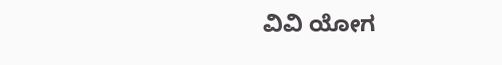ವಿವಿ ಯೋಗ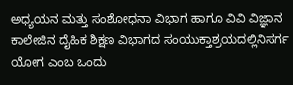ಅಧ್ಯಯನ ಮತ್ತು ಸಂಶೋಧನಾ ವಿಭಾಗ ಹಾಗೂ ವಿವಿ ವಿಜ್ಞಾನ ಕಾಲೇಜಿನ ದೈಹಿಕ ಶಿಕ್ಷಣ ವಿಭಾಗದ ಸಂಯುಕ್ತಾಶ್ರಯದಲ್ಲಿನಿಸರ್ಗ ಯೋಗ ಎಂಬ ಒಂದು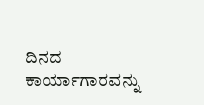ದಿನದ ಕಾರ್ಯಾಗಾರವನ್ನು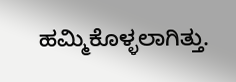ಹಮ್ಮಿಕೊಳ್ಳಲಾಗಿತ್ತು.